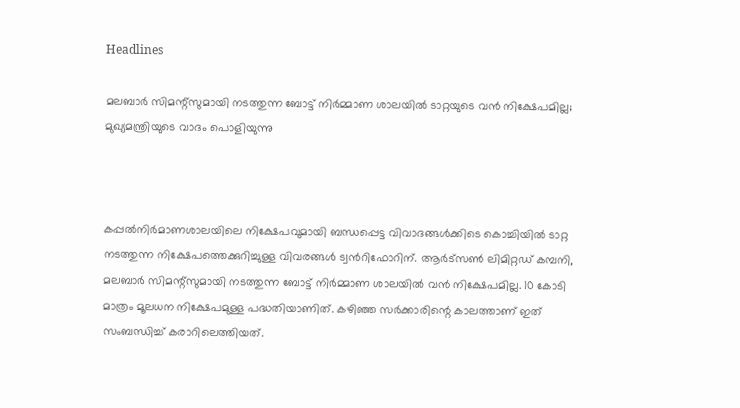Headlines

മലബാർ സിമന്റ്സുമായി നടത്തുന്ന ബോട്ട് നിർമ്മാണ ശാലയിൽ ടാറ്റയുടെ വൻ നിക്ഷേപമില്ല; മുഖ്യമന്ത്രിയുടെ വാദം പൊളിയുന്നു



കപ്പൽനിർമാണശാലയിലെ നിക്ഷേപവുമായി ബന്ധപ്പെട്ട വിവാദങ്ങൾക്കിടെ കൊച്ചിയിൽ ടാറ്റ നടത്തുന്ന നിക്ഷേപത്തെക്കുറിച്ചുള്ള വിവരങ്ങൾ ട്വൻറിഫോറിന്. ആർട്സൺ ലിമിറ്റഡ് കമ്പനി, മലബാർ സിമന്റ്സുമായി നടത്തുന്ന ബോട്ട് നിർമ്മാണ ശാലയിൽ വൻ നിക്ഷേപമില്ല. 10 കോടി മാത്രം മൂലധന നിക്ഷേപമുള്ള പദ്ധതിയാണിത്. കഴിഞ്ഞ സർക്കാരിന്റെ കാലത്താണ് ഇത് സംബന്ധിച്ച് കരാറിലെത്തിയത്.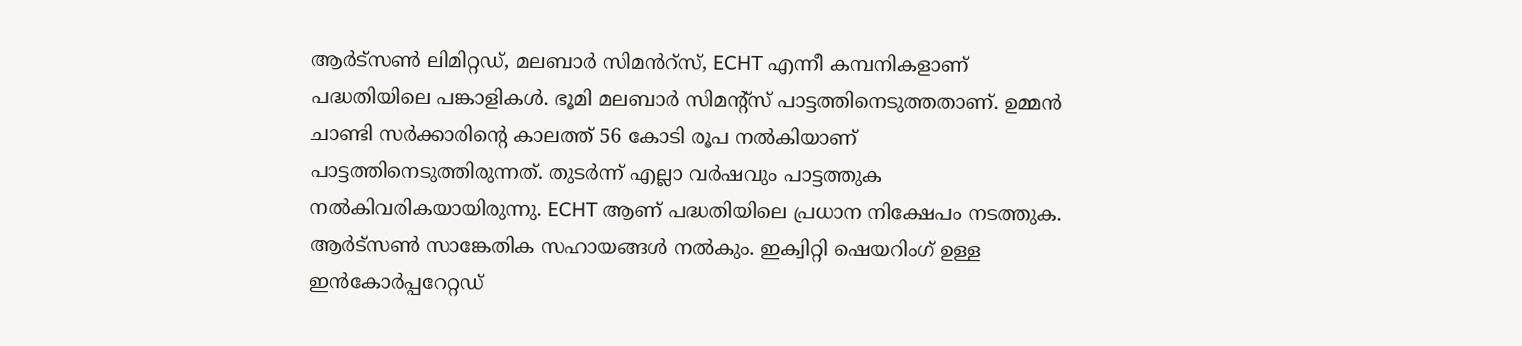ആർട്സൺ ലിമിറ്റഡ്, മലബാർ സിമൻറ്സ്, ECHT എന്നീ കമ്പനികളാണ് പദ്ധതിയിലെ പങ്കാളികൾ. ഭൂമി മലബാർ സിമന്റ്സ് പാട്ടത്തിനെടുത്തതാണ്. ഉമ്മന്‍ ചാണ്ടി സര്‍ക്കാരിന്റെ കാലത്ത് 56 കോടി രൂപ നല്‍കിയാണ് പാട്ടത്തിനെടുത്തിരുന്നത്. തുടര്‍ന്ന് എല്ലാ വര്‍ഷവും പാട്ടത്തുക നല്‍കിവരികയായിരുന്നു. ECHT ആണ് പദ്ധതിയിലെ പ്രധാന നിക്ഷേപം നടത്തുക. ആർട്സൺ സാങ്കേതിക സഹായങ്ങൾ നൽകും. ഇക്വിറ്റി ഷെയറിംഗ് ഉള്ള ഇൻകോർപ്പറേറ്റഡ്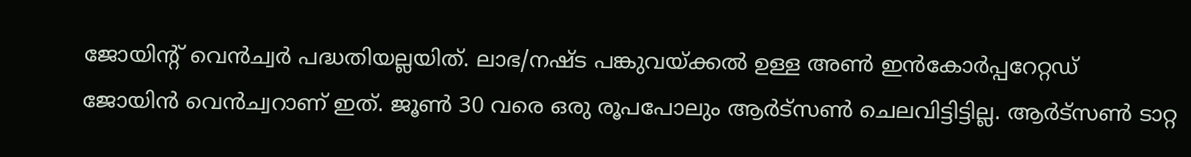ജോയിന്റ് വെൻച്വർ പദ്ധതിയല്ലയിത്. ലാഭ/നഷ്ട പങ്കുവയ്ക്കൽ ഉള്ള അൺ ഇൻകോർപ്പറേറ്റഡ് ജോയിൻ വെൻച്വറാണ് ഇത്. ജൂൺ 30 വരെ ഒരു രൂപപോലും ആർട്സൺ ചെലവിട്ടിട്ടില്ല. ആർട്സൺ ടാറ്റ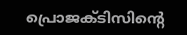പ്രൊജക്ടിസിന്റെ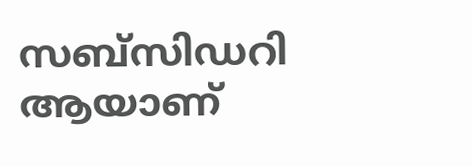സബ്സിഡറി ആയാണ്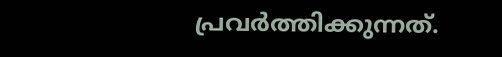പ്രവർത്തിക്കുന്നത്.